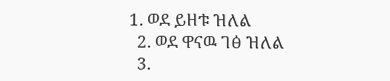1. ወደ ይዘቱ ዝለል
  2. ወደ ዋናዉ ገፅ ዝለል
  3.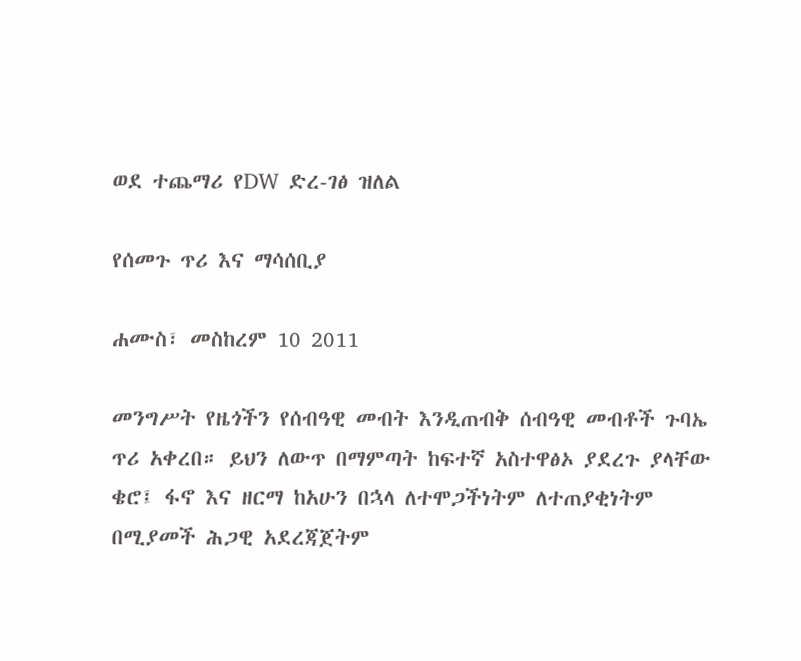ወደ ተጨማሪ የDW ድረ-ገፅ ዝለል

የሰመጉ ጥሪ እና ማሳሰቢያ

ሐሙስ፣ መስከረም 10 2011

መንግሥት የዜጎችን የሰብዓዊ መብት እንዲጠብቅ ሰብዓዊ መብቶች ጉባኤ ጥሪ አቀረበ። ይህን ለውጥ በማምጣት ከፍተኛ አስተዋፅኦ ያደረጉ ያላቸው ቄሮ፤ ፋኖ እና ዘርማ ከአሁን በኋላ ለተሞጋችነትም ለተጠያቂነትም በሚያመች ሕጋዊ አደረጃጀትም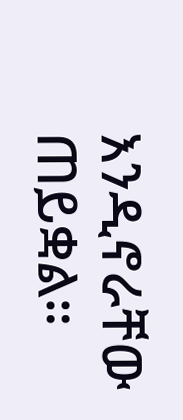እንዲኖራቸው ጠይቋል።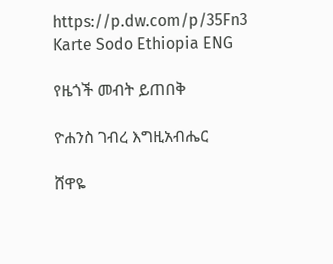https://p.dw.com/p/35Fn3
Karte Sodo Ethiopia ENG

የዜጎች መብት ይጠበቅ

ዮሐንስ ገብረ እግዚአብሔር

ሸዋዬ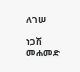ለገሠ

ነጋሽ መሐመድ